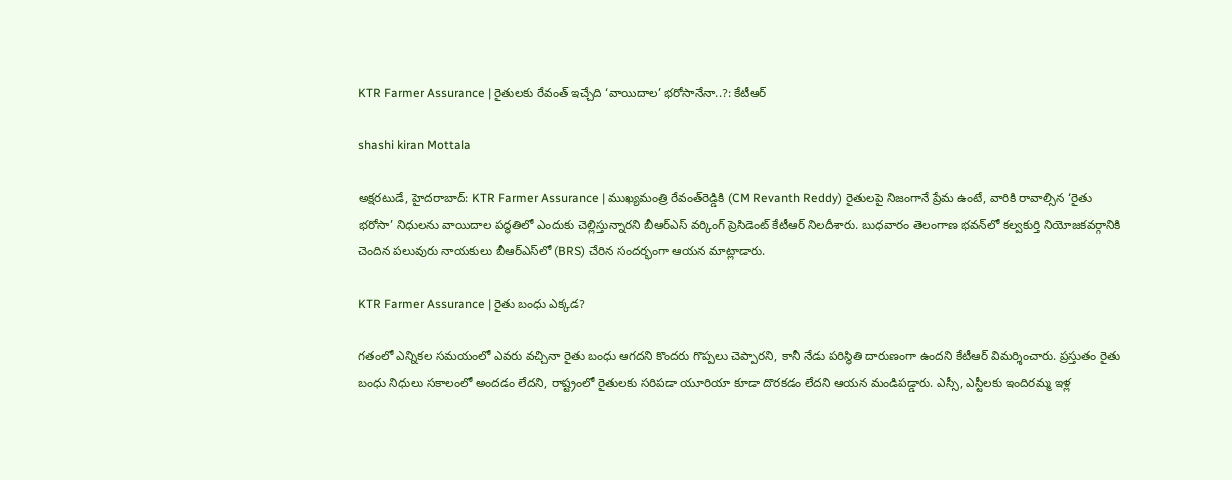KTR Farmer Assurance | రైతులకు రేవంత్ ఇచ్చేది ‘వాయిదాల’ భరోసానేనా..?: కేటీఆర్

shashi kiran Mottala

అక్షరటుడే, హైదరాబాద్: KTR Farmer Assurance | ముఖ్యమంత్రి రేవంత్‌రెడ్డికి (CM Revanth Reddy) రైతులపై నిజంగానే ప్రేమ ఉంటే, వారికి రావాల్సిన ‘రైతు భరోసా’ నిధులను వాయిదాల పద్ధతిలో ఎందుకు చెల్లిస్తున్నారని బీఆర్‌ఎస్‌ వర్కింగ్ ప్రెసిడెంట్ కేటీఆర్ నిలదీశారు. బుధవారం తెలంగాణ భవన్‌లో కల్వకుర్తి నియోజకవర్గానికి చెందిన పలువురు నాయకులు బీఆర్‌ఎస్‌లో (BRS) చేరిన సందర్భంగా ఆయన మాట్లాడారు.

KTR Farmer Assurance | రైతు బంధు ఎక్కడ?

గతంలో ఎన్నికల సమయంలో ఎవరు వచ్చినా రైతు బంధు ఆగదని కొందరు గొప్పలు చెప్పారని, కానీ నేడు పరిస్థితి దారుణంగా ఉందని కేటీఆర్ విమర్శించారు. ప్రస్తుతం రైతు బంధు నిధులు సకాలంలో అందడం లేదని, రాష్ట్రంలో రైతులకు సరిపడా యూరియా కూడా దొరకడం లేదని ఆయన మండిపడ్డారు. ఎస్సీ, ఎస్టీలకు ఇందిరమ్మ ఇళ్ల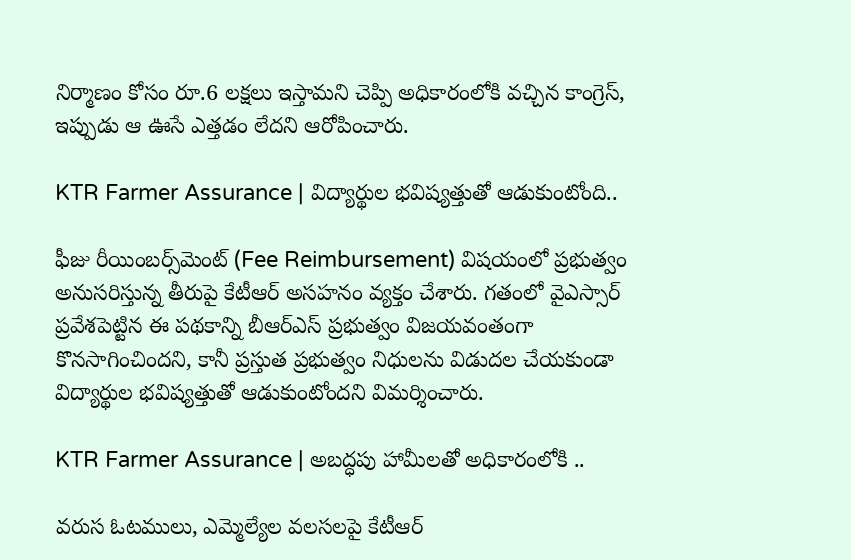నిర్మాణం కోసం రూ.6 లక్షలు ఇస్తామని చెప్పి అధికారంలోకి వచ్చిన కాంగ్రెస్, ఇప్పుడు ఆ ఊసే ఎత్తడం లేదని ఆరోపించారు.

KTR Farmer Assurance | విద్యార్థుల భవిష్యత్తుతో ఆడుకుంటోంది..

ఫీజు రీయింబర్స్‌మెంట్ (Fee Reimbursement) విషయంలో ప్రభుత్వం అనుసరిస్తున్న తీరుపై కేటీఆర్ అసహనం వ్యక్తం చేశారు. గతంలో వైఎస్సార్ ప్రవేశపెట్టిన ఈ పథకాన్ని బీఆర్‌ఎస్ ప్రభుత్వం విజయవంతంగా కొనసాగించిందని, కానీ ప్రస్తుత ప్రభుత్వం నిధులను విడుదల చేయకుండా విద్యార్థుల భవిష్యత్తుతో ఆడుకుంటోందని విమర్శించారు.

KTR Farmer Assurance | అబద్ధపు హామీలతో అధికారంలోకి ..

వరుస ఓటములు, ఎమ్మెల్యేల వలసలపై కేటీఆర్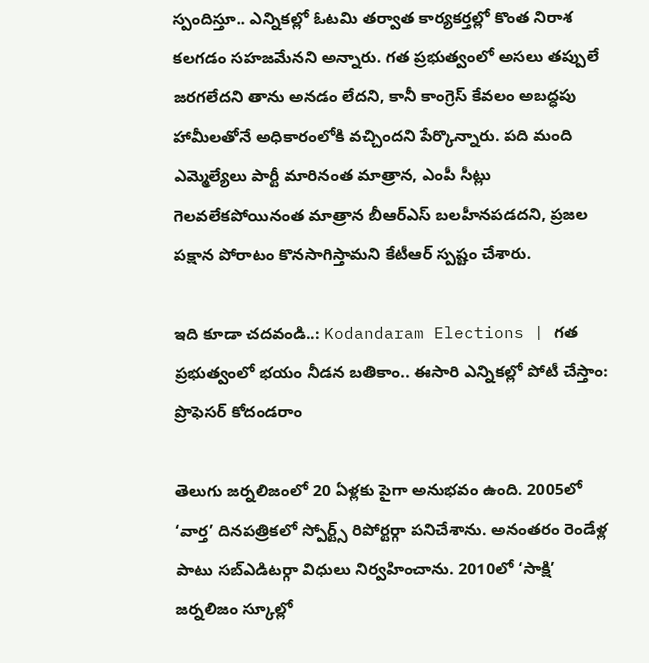స్పందిస్తూ.. ఎన్నికల్లో ఓటమి తర్వాత కార్యకర్తల్లో కొంత నిరాశ కలగడం సహజమేనని అన్నారు. గత ప్రభుత్వంలో అసలు తప్పులే జరగలేదని తాను అనడం లేదని, కానీ కాంగ్రెస్ కేవలం అబద్ధపు హామీలతోనే అధికారంలోకి వచ్చిందని పేర్కొన్నారు. పది మంది ఎమ్మెల్యేలు పార్టీ మారినంత మాత్రాన, ఎంపీ సీట్లు గెలవలేకపోయినంత మాత్రాన బీఆర్‌ఎస్ బలహీనపడదని, ప్రజల పక్షాన పోరాటం కొనసాగిస్తామని కేటీఆర్ స్పష్టం చేశారు.

ఇది కూడా చదవండి..: Kodandaram Elections | గత ప్రభుత్వంలో భయం నీడన బతికాం.. ఈసారి ఎన్నికల్లో పోటీ చేస్తాం: ప్రొఫెసర్ కోదండరాం

తెలుగు జర్నలిజంలో 20 ఏళ్లకు పైగా అనుభవం ఉంది. 2005లో ‘వార్త’ దినపత్రికలో స్పోర్ట్స్ రిపోర్టర్గా పనిచేశాను. అనంతరం రెండేళ్ల పాటు సబ్ఎడిటర్గా విధులు నిర్వహించాను. 2010లో ‘సాక్షి’ జర్నలిజం స్కూల్లో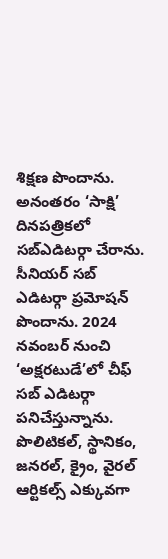శిక్షణ పొందాను. అనంతరం ‘సాక్షి’ దినపత్రికలో సబ్ఎడిటర్గా చేరాను. సీనియర్ సబ్ ఎడిటర్గా ప్రమోషన్ పొందాను. 2024 నవంబర్ నుంచి ‘అక్షరటుడే’లో చీఫ్ సబ్ ఎడిటర్గా పనిచేస్తున్నాను. పొలిటికల్, స్థానికం, జనరల్, క్రైం, వైరల్ ఆర్టికల్స్ ఎక్కువగా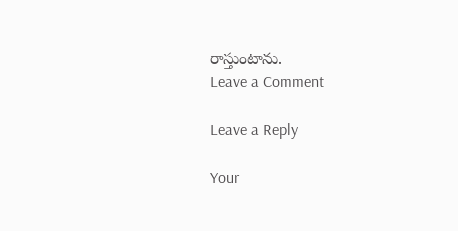రాస్తుంటాను.
Leave a Comment

Leave a Reply

Your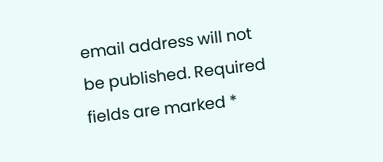email address will not be published. Required fields are marked *